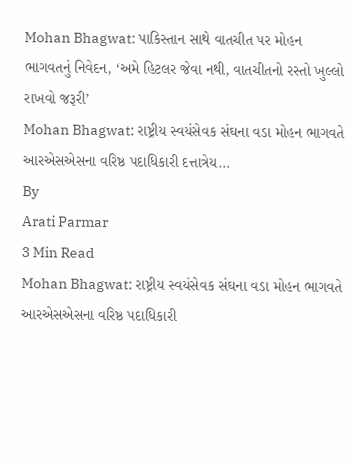Mohan Bhagwat: પાકિસ્તાન સાથે વાતચીત પર મોહન ભાગવતનું નિવેદન, ‘અમે હિટલર જેવા નથી, વાતચીતનો રસ્તો ખુલ્લો રાખવો જરૂરી’
Mohan Bhagwat: રાષ્ટ્રીય સ્વયંસેવક સંઘના વડા મોહન ભાગવતે આરએસએસના વરિષ્ઠ પદાધિકારી દત્તાત્રેય…
By
Arati Parmar
3 Min Read
Mohan Bhagwat: રાષ્ટ્રીય સ્વયંસેવક સંઘના વડા મોહન ભાગવતે આરએસએસના વરિષ્ઠ પદાધિકારી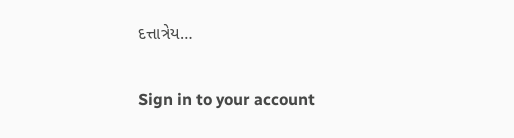દત્તાત્રેય…

Sign in to your account